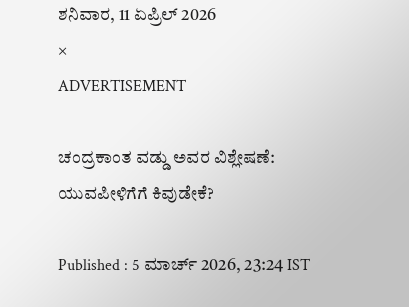ಶನಿವಾರ, 11 ಏಪ್ರಿಲ್ 2026
×
ADVERTISEMENT

ಚಂದ್ರಕಾಂತ ವಡ್ಡು ಅವರ ವಿಶ್ಲೇಷಣೆ: ಯುವಪೀಳಿಗೆಗೆ ಕಿವುಡೇಕೆ?

Published : 5 ಮಾರ್ಚ್ 2026, 23:24 IST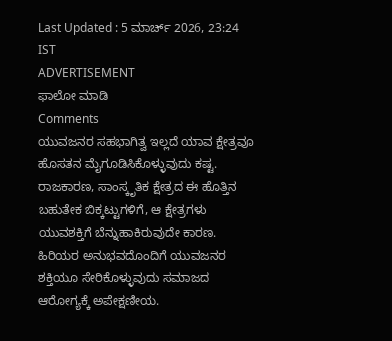Last Updated : 5 ಮಾರ್ಚ್ 2026, 23:24 IST
ADVERTISEMENT
ಫಾಲೋ ಮಾಡಿ
Comments
ಯುವಜನರ ಸಹಭಾಗಿತ್ವ ಇಲ್ಲದೆ ಯಾವ ಕ್ಷೇತ್ರವೂ ಹೊಸತನ ಮೈಗೂಡಿಸಿಕೊಳ್ಳುವುದು ಕಷ್ಟ. ರಾಜಕಾರಣ, ಸಾಂಸ್ಕೃತಿಕ ಕ್ಷೇತ್ರದ ಈ ಹೊತ್ತಿನ ಬಹುತೇಕ ಬಿಕ್ಕಟ್ಟುಗಳಿಗೆ, ಆ ಕ್ಷೇತ್ರಗಳು ಯುವಶಕ್ತಿಗೆ ಬೆನ್ನುಹಾಕಿರುವುದೇ ಕಾರಣ. ಹಿರಿಯರ ಅನುಭವದೊಂದಿಗೆ ಯುವಜನರ ಶಕ್ತಿಯೂ ಸೇರಿಕೊಳ್ಳುವುದು ಸಮಾಜದ ಆರೋಗ್ಯಕ್ಕೆ ಅಪೇಕ್ಷಣೀಯ.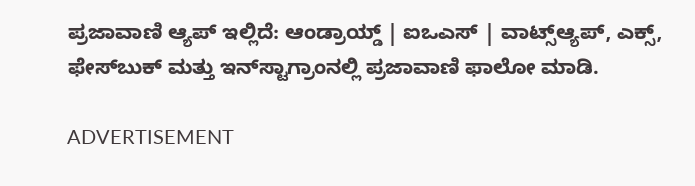ಪ್ರಜಾವಾಣಿ ಆ್ಯಪ್ ಇಲ್ಲಿದೆ: ಆಂಡ್ರಾಯ್ಡ್ | ಐಒಎಸ್ | ವಾಟ್ಸ್ಆ್ಯಪ್, ಎಕ್ಸ್, ಫೇಸ್‌ಬುಕ್ ಮತ್ತು ಇನ್‌ಸ್ಟಾಗ್ರಾಂನಲ್ಲಿ ಪ್ರಜಾವಾಣಿ ಫಾಲೋ ಮಾಡಿ.

ADVERTISEMENT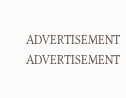ADVERTISEMENT
ADVERTISEMENT